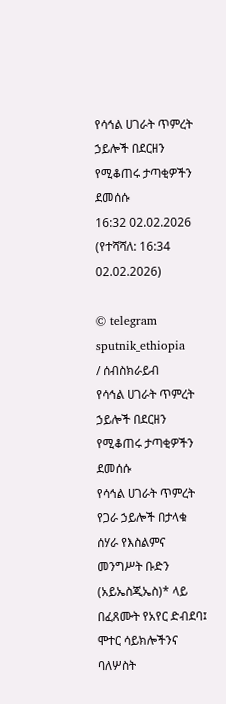የሳኅል ሀገራት ጥምረት ኃይሎች በደርዘን የሚቆጠሩ ታጣቂዎችን ደመሰሱ
16:32 02.02.2026 (የተሻሻለ: 16:34 02.02.2026)

© telegram sputnik_ethiopia
/ ሰብስክራይብ
የሳኅል ሀገራት ጥምረት ኃይሎች በደርዘን የሚቆጠሩ ታጣቂዎችን ደመሰሱ
የሳኅል ሀገራት ጥምረት የጋራ ኃይሎች በታላቁ ሰሃራ የእስልምና መንግሥት ቡድን (አይኤስጂኤስ)* ላይ በፈጸሙት የአየር ድብደባ፤ ሞተር ሳይክሎችንና ባለሦስት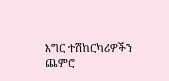እግር ተሽከርካሪዎችን ጨምሮ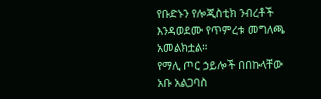የቡድኑን የሎጂስቲክ ንብረቶች እንዳወደሙ የጥምረቱ መግለጫ አመልክቷል።
የማሊ ጦር ኃይሎች በበኩላቸው አቡ አልጋባስ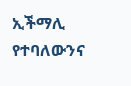ኢችማሊ የተባለውንና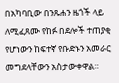በአካባቢው በንጹሐን ዜጎች ላይ ለሚፈጸሙ የከፉ በደሎች ተጠያቂ የሆነውን ከፍተኛ የቡድኑን አመራር መግደላቸውን አስታውቀዋል።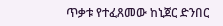ጥቃቱ የተፈጸመው ከኒጀር ድንበር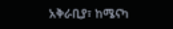አቅራቢያ፣ ከሜናካ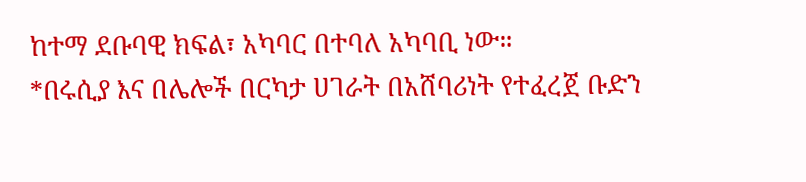ከተማ ደቡባዊ ክፍል፣ አካባር በተባለ አካባቢ ነው።
*በሩሲያ እና በሌሎች በርካታ ሀገራት በአሸባሪነት የተፈረጀ ቡድን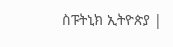ስፑትኒክ ኢትዮጵያ |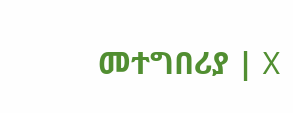መተግበሪያ | X